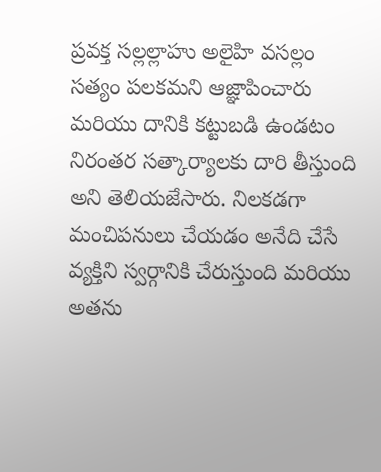ప్రవక్త సల్లల్లాహు అలైహి వసల్లం సత్యం పలకమని ఆజ్ఞాపించారు మరియు దానికి కట్టుబడి ఉండటం నిరంతర సత్కార్యాలకు దారి తీస్తుంది అని తెలియజేసారు. నిలకడగా మంచిపనులు చేయడం అనేది చేసే వ్యక్తిని స్వర్గానికి చేరుస్తుంది మరియు అతను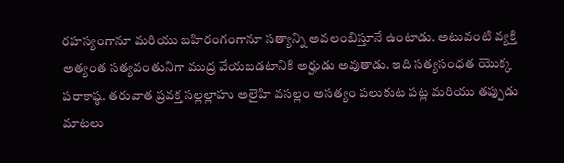రహస్యంగానూ మరియు బహిరంగంగానూ సత్యాన్ని అవలంబిస్తూనే ఉంటాడు. అటువంటి వ్యక్తి అత్యంత సత్యవంతునిగా ముద్ర వేయబడటానికి అర్హుడు అవుతాడు. ఇది సత్యసంధత యొక్క పరాకాష్ఠ. తరువాత ప్రవక్త సల్లల్లాహు అలైహి వసల్లం అసత్యం పలుకుట పట్ల మరియు తప్పుడు మాటలు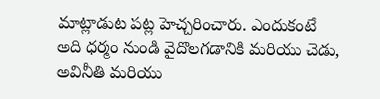మాట్లాడుట పట్ల హెచ్చరించారు. ఎందుకంటే అది ధర్మం నుండి వైదొలగడానికి మరియు చెడు, అవినీతి మరియు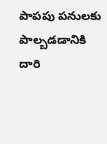పాపపు పనులకు పాల్బడడానికి దారి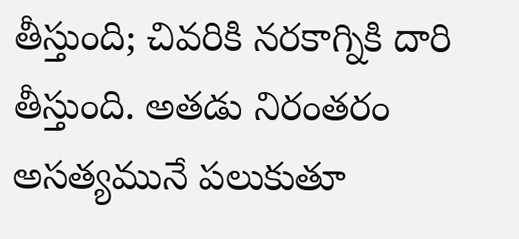తీస్తుంది; చివరికి నరకాగ్నికి దారి తీస్తుంది. అతడు నిరంతరం అసత్యమునే పలుకుతూ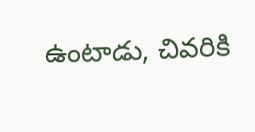ఉంటాడు, చివరికి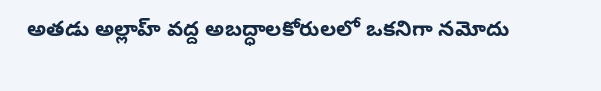అతడు అల్లాహ్ వద్ద అబద్ధాలకోరులలో ఒకనిగా నమోదు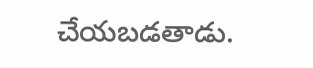చేయబడతాడు.